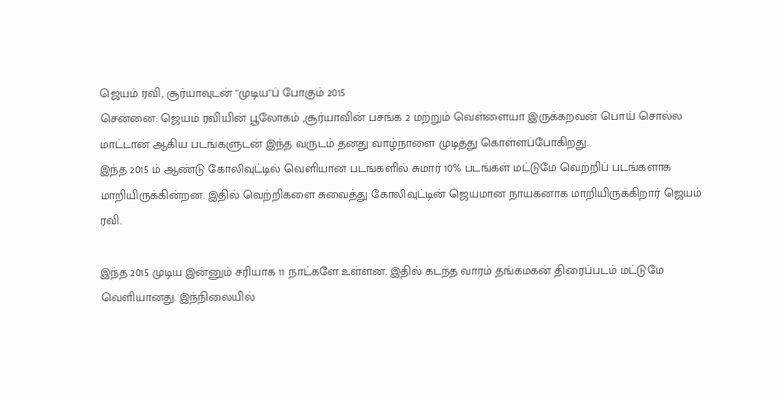ஜெயம் ரவி, சூர்யாவுடன் "முடிய"ப் போகும் 2015
சென்னை: ஜெயம் ரவியின் பூலோகம் ,சூர்யாவின் பசங்க 2 மற்றும் வெள்ளையா இருக்கறவன் பொய் சொல்ல மாட்டான் ஆகிய படங்களுடன் இந்த வருடம் தனது வாழ்நாளை முடித்து கொள்ளப்போகிறது.
இந்த 2015 ம் ஆண்டு கோலிவுட்டில் வெளியான படங்களில் சுமார் 10% படங்கள் மட்டுமே வெற்றிப் படங்களாக மாறியிருக்கின்றன. இதில் வெற்றிகளை சுவைத்து கோலிவுட்டின் ஜெயமான நாயகனாக மாறியிருக்கிறார் ஜெயம் ரவி.

இந்த 2015 முடிய இன்னும் சரியாக 11 நாட்களே உள்ளன. இதில் கடந்த வாரம் தங்கமகன் திரைப்படம் மட்டுமே வெளியானது. இந்நிலையில்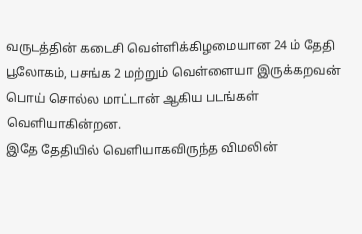வருடத்தின் கடைசி வெள்ளிக்கிழமையான 24 ம் தேதி பூலோகம், பசங்க 2 மற்றும் வெள்ளையா இருக்கறவன் பொய் சொல்ல மாட்டான் ஆகிய படங்கள் வெளியாகின்றன.
இதே தேதியில் வெளியாகவிருந்த விமலின்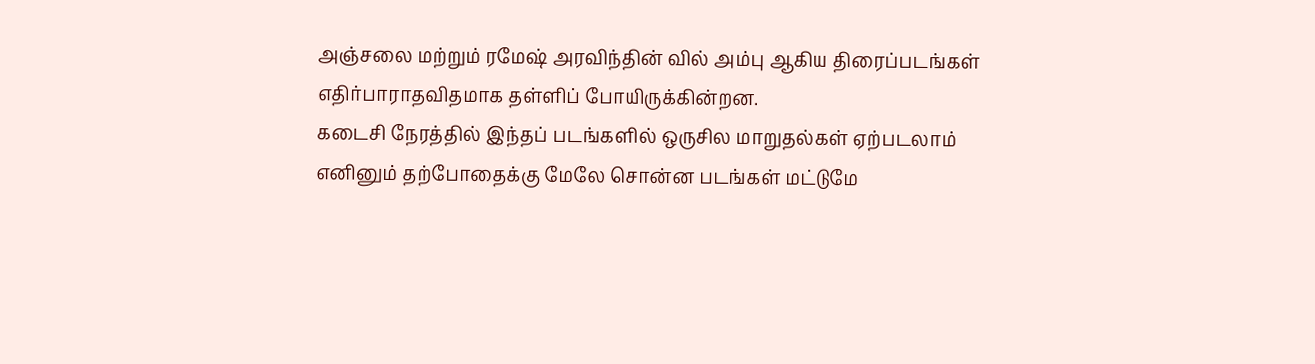அஞ்சலை மற்றும் ரமேஷ் அரவிந்தின் வில் அம்பு ஆகிய திரைப்படங்கள் எதிர்பாராதவிதமாக தள்ளிப் போயிருக்கின்றன.
கடைசி நேரத்தில் இந்தப் படங்களில் ஒருசில மாறுதல்கள் ஏற்படலாம் எனினும் தற்போதைக்கு மேலே சொன்ன படங்கள் மட்டுமே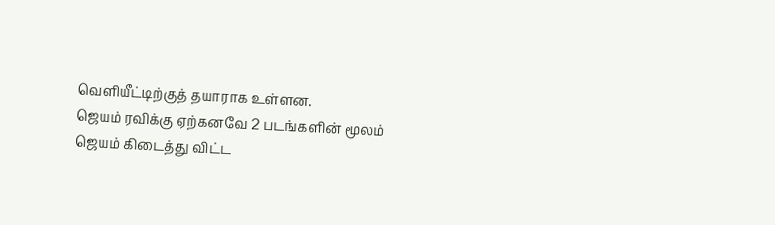வெளியீட்டிற்குத் தயாராக உள்ளன.
ஜெயம் ரவிக்கு ஏற்கனவே 2 படங்களின் மூலம் ஜெயம் கிடைத்து விட்ட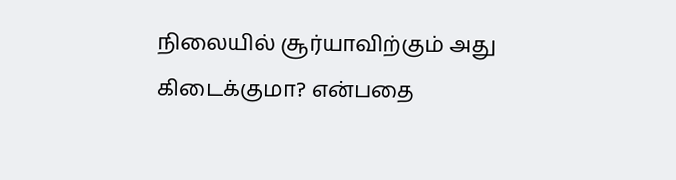நிலையில் சூர்யாவிற்கும் அது கிடைக்குமா? என்பதை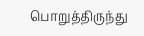பொறுத்திருந்து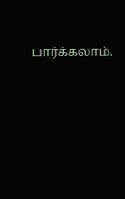பார்க்கலாம்.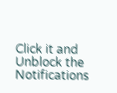Click it and Unblock the Notifications